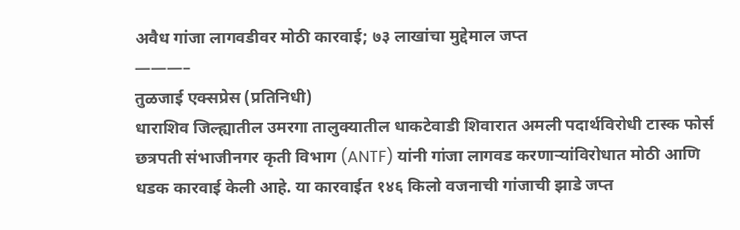अवैध गांजा लागवडीवर मोठी कारवाई; ७३ लाखांचा मुद्देमाल जप्त
———–
तुळजाई एक्सप्रेस (प्रतिनिधी)
धाराशिव जिल्ह्यातील उमरगा तालुक्यातील धाकटेवाडी शिवारात अमली पदार्थविरोधी टास्क फोर्स छत्रपती संभाजीनगर कृती विभाग (ANTF) यांनी गांजा लागवड करणाऱ्यांविरोधात मोठी आणि धडक कारवाई केली आहे. या कारवाईत १४६ किलो वजनाची गांजाची झाडे जप्त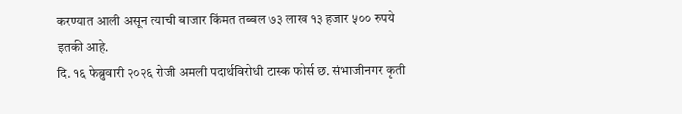करण्यात आली असून त्याची बाजार किंमत तब्बल ७३ लाख १३ हजार ५०० रुपये इतकी आहे.
दि. १६ फेब्रुवारी २०२६ रोजी अमली पदार्थविरोधी टास्क फोर्स छ. संभाजीनगर कृती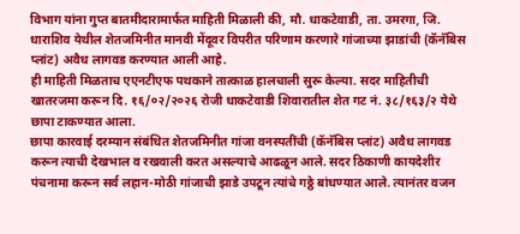विभाग यांना गुप्त बातमीदारामार्फत माहिती मिळाली की, मौ. धाकटेवाडी, ता. उमरगा, जि. धाराशिव येथील शेतजमिनीत मानवी मेंदूवर विपरीत परिणाम करणारे गांजाच्या झाडांची (कॅनॅबिस प्लांट) अवैध लागवड करण्यात आली आहे.
ही माहिती मिळताच एएनटीएफ पथकाने तात्काळ हालचाली सुरू केल्या. सदर माहितीची खातरजमा करून दि. १६/०२/२०२६ रोजी धाकटेवाडी शिवारातील शेत गट नं. ३८/१६३/२ येथे छापा टाकण्यात आला.
छापा कारवाई दरम्यान संबंधित शेतजमिनीत गांजा वनस्पतींची (कॅनॅबिस प्लांट) अवैध लागवड करून त्याची देखभाल व रखवाली करत असल्याचे आढळून आले. सदर ठिकाणी कायदेशीर पंचनामा करून सर्व लहान-मोठी गांजाची झाडे उपटून त्यांचे गठ्ठे बांधण्यात आले. त्यानंतर वजन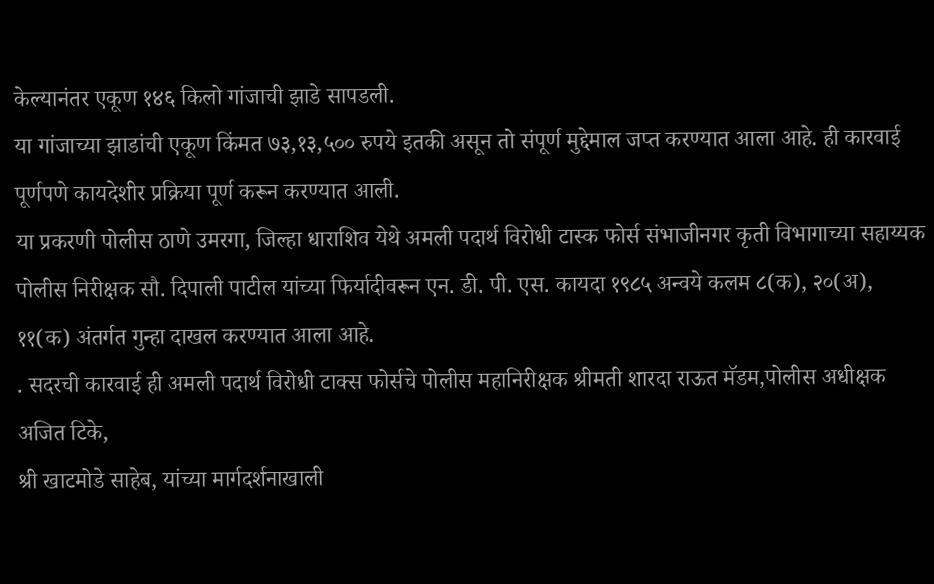केल्यानंतर एकूण १४६ किलो गांजाची झाडे सापडली.
या गांजाच्या झाडांची एकूण किंमत ७३,१३,५०० रुपये इतकी असून तो संपूर्ण मुद्देमाल जप्त करण्यात आला आहे. ही कारवाई पूर्णपणे कायदेशीर प्रक्रिया पूर्ण करून करण्यात आली.
या प्रकरणी पोलीस ठाणे उमरगा, जिल्हा धाराशिव येथे अमली पदार्थ विरोधी टास्क फोर्स संभाजीनगर कृती विभागाच्या सहाय्यक पोलीस निरीक्षक सौ. दिपाली पाटील यांच्या फिर्यादीवरून एन. डी. पी. एस. कायदा १९८५ अन्वये कलम ८(क), २०(अ), ११(क) अंतर्गत गुन्हा दाखल करण्यात आला आहे.
. सदरची कारवाई ही अमली पदार्थ विरोधी टाक्स फोर्सचे पोलीस महानिरीक्षक श्रीमती शारदा राऊत मॅडम,पोलीस अधीक्षक अजित टिके,
श्री खाटमोडे साहेब, यांच्या मार्गदर्शनाखाली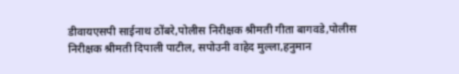डीवायएसपी साईनाथ ठोंबरे,पोलीस निरीक्षक श्रीमती गीता बागवडे,पोलीस निरीक्षक श्रीमती दिपाली पाटील, सपोउनी वाहेद मुल्ला,हनुमान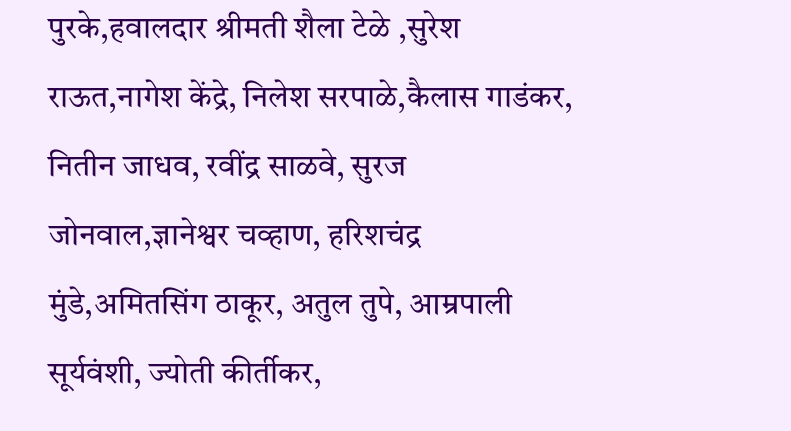पुरके,हवालदार श्रीमती शैला टेळे ,सुरेश राऊत,नागेश केंद्रे, निलेश सरपाळे,कैलास गाडंकर, नितीन जाधव, रवींद्र साळवे, सुरज जोनवाल,ज्ञानेश्वर चव्हाण, हरिशचंद्र मुंडे,अमितसिंग ठाकूर, अतुल तुपे, आम्रपाली सूर्यवंशी, ज्योती कीर्तीकर,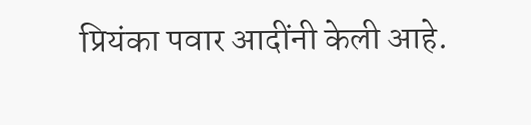प्रियंका पवार आदींनी केली आहे.